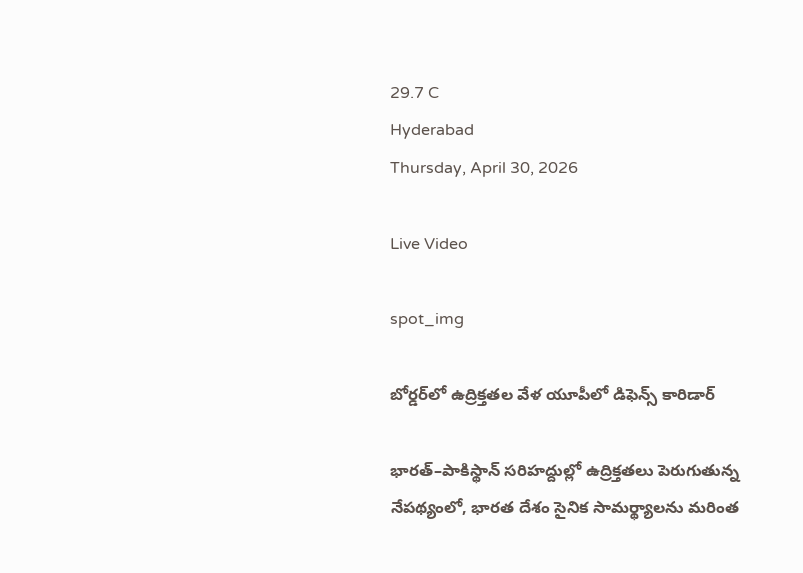29.7 C
Hyderabad
Thursday, April 30, 2026

Live Video

spot_img

బోర్డర్‌లో ఉద్రిక్తతల వేళ యూపీలో డిఫెన్స్‌ కారిడార్‌

భారత్‌–పాకిస్థాన్‌ సరిహద్దుల్లో ఉద్రిక్తతలు పెరుగుతున్న నేపథ్యంలో, భారత దేశం సైనిక సామర్థ్యాలను మరింత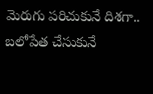మెరుగు పరిచుకునే దిశగా.. బలోపేత చేసుకునే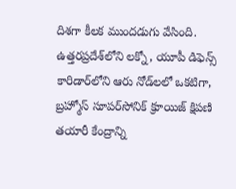దిశగా కీలక ముందడుగు వేసింది. ఉత్తరప్రదేశ్‌లోని లక్నో, యూపీ డిఫెన్స్‌ కారిడార్‌లోని ఆరు నోడ్‌లలో ఒకటిగా, బ్రహ్మోస్‌ సూపర్‌సోనిక్‌ క్రూయిజ్‌ క్షిపణి తయారీ కేంద్రాన్ని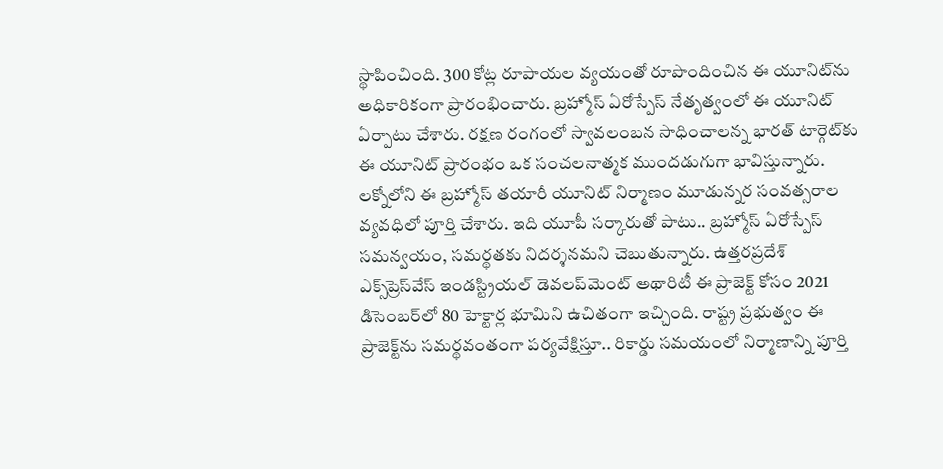స్థాపించింది. 300 కోట్ల రూపాయల వ్యయంతో రూపొందించిన ఈ యూనిట్‌ను అధికారికంగా ప్రారంభించారు. బ్రహ్మోస్‌ ఏరోస్పేస్‌ నేతృత్వంలో ఈ యూనిట్‌ ఏర్పాటు చేశారు. రక్షణ రంగంలో స్వావలంబన సాధించాలన్న భారత్‌ టార్గెట్‌కు ఈ యూనిట్‌ ప్రారంభం ఒక సంచలనాత్మక ముందడుగుగా భావిస్తున్నారు. లక్నోలోని ఈ బ్రహ్మోస్‌ తయారీ యూనిట్‌ నిర్మాణం మూడున్నర సంవత్సరాల వ్యవధిలో పూర్తి చేశారు. ఇది యూపీ సర్కారుతో పాటు.. బ్రహ్మోస్‌ ఏరోస్పేస్‌ సమన్వయం, సమర్థతకు నిదర్శనమని చెబుతున్నారు. ఉత్తరప్రదేశ్‌ ఎక్స్‌ప్రెస్‌వేస్‌ ఇండస్ట్రియల్‌ డెవలప్‌మెంట్‌ అథారిటీ ఈ ప్రాజెక్ట్‌ కోసం 2021 డిసెంబర్‌లో 80 హెక్టార్ల భూమిని ఉచితంగా ఇచ్చింది. రాష్ట్ర ప్రభుత్వం ఈ ప్రాజెక్ట్‌ను సమర్థవంతంగా పర్యవేక్షిస్తూ.. రికార్డు సమయంలో నిర్మాణాన్ని పూర్తి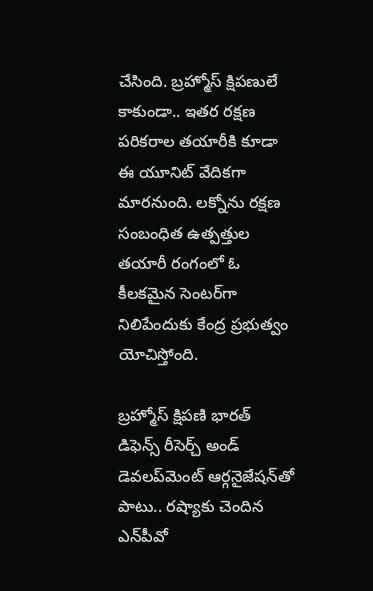చేసింది. బ్రహ్మోస్‌ క్షిపణులే కాకుండా.. ఇతర రక్షణ పరికరాల తయారీకి కూడా ఈ యూనిట్ వేదికగా మారనుంది. లక్నోను రక్షణ సంబంధిత ఉత్పత్తుల తయారీ రంగంలో ఓ కీలకమైన సెంటర్‌గా నిలిపేందుకు కేంద్ర ప్రభుత్వం యోచిస్తోంది.

బ్రహ్మోస్‌ క్షిపణి భారత్‌ డిఫెన్స్‌ రీసెర్చ్‌ అండ్‌ డెవలప్‌మెంట్‌ ఆర్గనైజేషన్‌తో పాటు.. రష్యాకు చెందిన ఎన్‌పీవో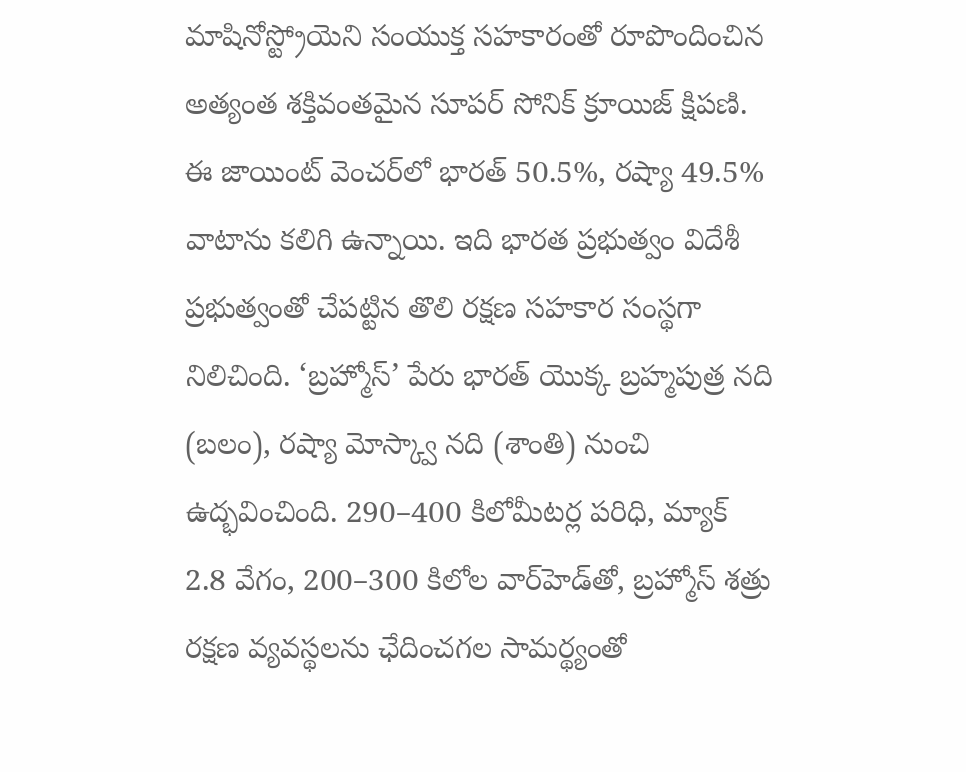మాషినోస్ట్రోయెని సంయుక్త సహకారంతో రూపొందించిన అత్యంత శక్తివంతమైన సూపర్‌ సోనిక్‌ క్రూయిజ్‌ క్షిపణి. ఈ జాయింట్‌ వెంచర్‌లో భారత్‌ 50.5%, రష్యా 49.5% వాటాను కలిగి ఉన్నాయి. ఇది భారత ప్రభుత్వం విదేశీ ప్రభుత్వంతో చేపట్టిన తొలి రక్షణ సహకార సంస్థగా నిలిచింది. ‘బ్రహ్మోస్‌’ పేరు భారత్‌ యొక్క బ్రహ్మపుత్ర నది (బలం), రష్యా మోస్క్వా నది (శాంతి) నుంచి ఉద్భవించింది. 290–400 కిలోమీటర్ల పరిధి, మ్యాక్‌ 2.8 వేగం, 200–300 కిలోల వార్‌హెడ్‌తో, బ్రహ్మోస్‌ శత్రు రక్షణ వ్యవస్థలను ఛేదించగల సామర్థ్యంతో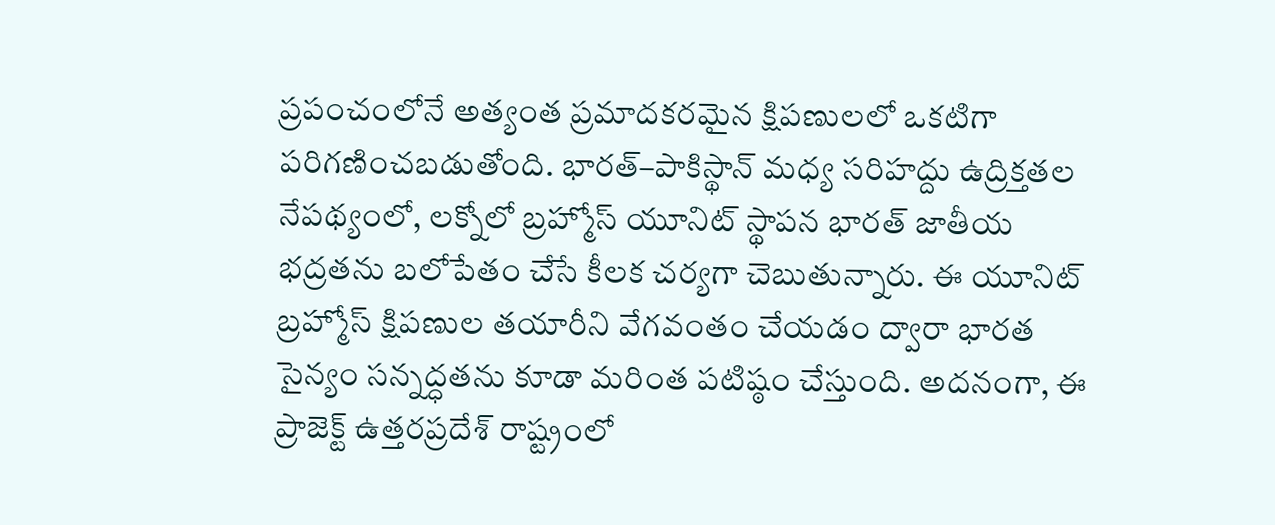ప్రపంచంలోనే అత్యంత ప్రమాదకరమైన క్షిపణులలో ఒకటిగా పరిగణించబడుతోంది. భారత్‌–పాకిస్థాన్‌ మధ్య సరిహద్దు ఉద్రిక్తతల నేపథ్యంలో, లక్నోలో బ్రహ్మోస్‌ యూనిట్‌ స్థాపన భారత్‌ జాతీయ భద్రతను బలోపేతం చేసే కీలక చర్యగా చెబుతున్నారు. ఈ యూనిట్‌ బ్రహ్మోస్‌ క్షిపణుల తయారీని వేగవంతం చేయడం ద్వారా భారత సైన్యం సన్నద్ధతను కూడా మరింత పటిష్ఠం చేస్తుంది. అదనంగా, ఈ ప్రాజెక్ట్‌ ఉత్తరప్రదేశ్‌ రాష్ట్రంలో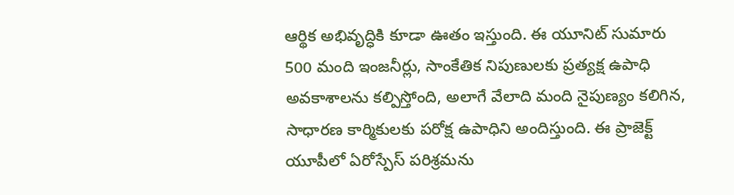ఆర్థిక అభివృద్ధికి కూడా ఊతం ఇస్తుంది. ఈ యూనిట్‌ సుమారు 500 మంది ఇంజనీర్లు, సాంకేతిక నిపుణులకు ప్రత్యక్ష ఉపాధి అవకాశాలను కల్పిస్తోంది, అలాగే వేలాది మంది నైపుణ్యం కలిగిన, సాధారణ కార్మికులకు పరోక్ష ఉపాధిని అందిస్తుంది. ఈ ప్రాజెక్ట్‌ యూపీలో ఏరోస్పేస్‌ పరిశ్రమను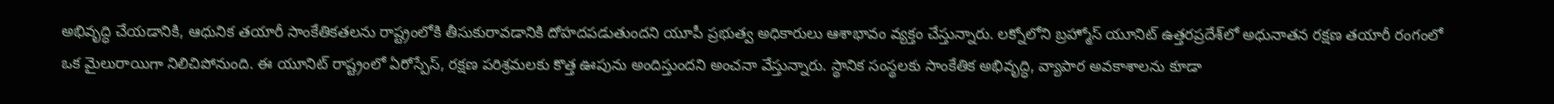అభివృద్ధి చేయడానికి, ఆధునిక తయారీ సాంకేతికతలను రాష్ట్రంలోకి తీసుకురావడానికి దోహదపడుతుందని యూపీ ప్రభుత్వ అధికారులు ఆశాభావం వ్యక్తం చేస్తున్నారు. లక్నోలోని బ్రహ్మోస్‌ యూనిట్‌ ఉత్తరప్రదేశ్‌లో అధునాతన రక్షణ తయారీ రంగంలో ఒక మైలురాయిగా నిలిచిపోనుంది. ఈ యూనిట్‌ రాష్ట్రంలో ఏరోస్పేస్, రక్షణ పరిశ్రమలకు కొత్త ఊపును అందిస్తుందని అంచనా వేస్తున్నారు. స్థానిక సంస్థలకు సాంకేతిక అభివృద్ధి, వ్యాపార అవకాశాలను కూడా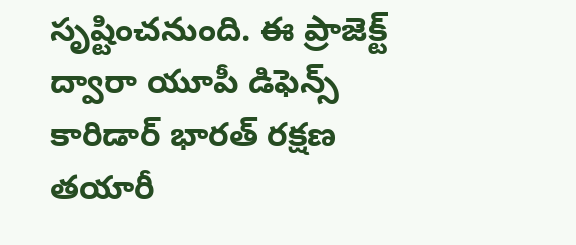సృష్టించనుంది. ఈ ప్రాజెక్ట్‌ ద్వారా యూపీ డిఫెన్స్‌ కారిడార్‌ భారత్‌ రక్షణ తయారీ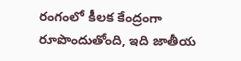రంగంలో కీలక కేంద్రంగా రూపొందుతోంది, ఇది జాతీయ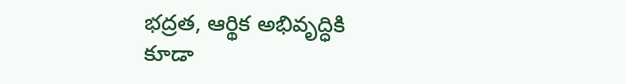భద్రత, ఆర్థిక అభివృద్ధికి కూడా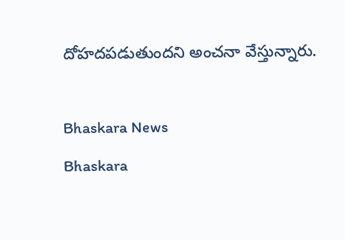దోహదపడుతుందని అంచనా వేస్తున్నారు.

Bhaskara News
Bhaskara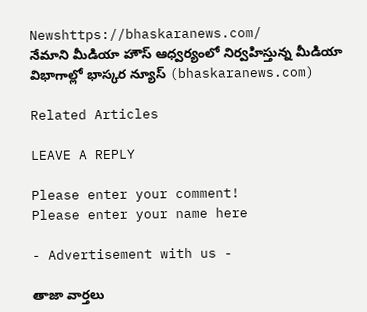Newshttps://bhaskaranews.com/
నేమాని మీడియా హౌస్ ఆధ్వర్యంలో నిర్వహిస్తున్న మీడియా విభాగాల్లో భాస్కర న్యూస్ (bhaskaranews.com)

Related Articles

LEAVE A REPLY

Please enter your comment!
Please enter your name here

- Advertisement with us -

తాజా వార్తలు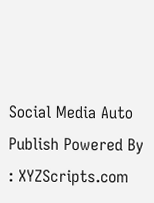Social Media Auto Publish Powered By : XYZScripts.com